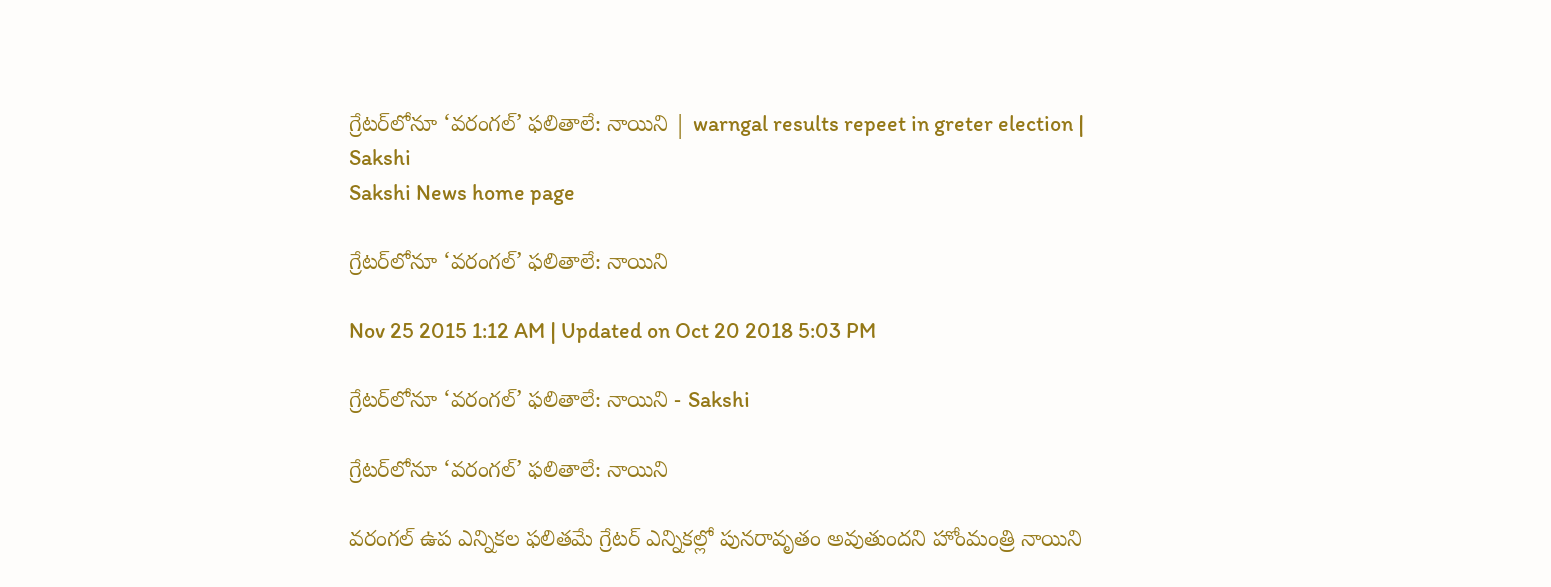గ్రేటర్‌లోనూ ‘వరంగల్’ ఫలితాలే: నాయిని | warngal results repeet in greter election | Sakshi
Sakshi News home page

గ్రేటర్‌లోనూ ‘వరంగల్’ ఫలితాలే: నాయిని

Nov 25 2015 1:12 AM | Updated on Oct 20 2018 5:03 PM

గ్రేటర్‌లోనూ ‘వరంగల్’ ఫలితాలే: నాయిని - Sakshi

గ్రేటర్‌లోనూ ‘వరంగల్’ ఫలితాలే: నాయిని

వరంగల్ ఉప ఎన్నికల ఫలితమే గ్రేటర్ ఎన్నికల్లో పునరావృతం అవుతుందని హోంమంత్రి నాయిని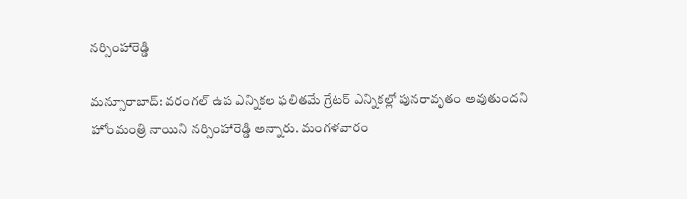నర్సింహారెడ్డి

మన్సూరాబాద్: వరంగల్ ఉప ఎన్నికల ఫలితమే గ్రేటర్ ఎన్నికల్లో పునరావృతం అవుతుందని హోంమంత్రి నాయిని నర్సింహారెడ్డి అన్నారు. మంగళవారం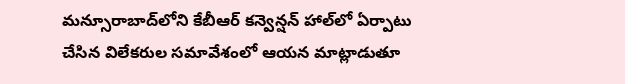మన్సూరాబాద్‌లోని కేబీఆర్ కన్వెన్షన్ హాల్‌లో ఏర్పాటు చేసిన విలేకరుల సమావేశంలో ఆయన మాట్లాడుతూ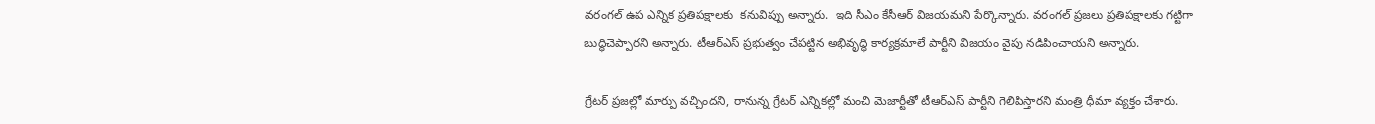వరంగల్ ఉప ఎన్నిక ప్రతిపక్షాలకు  కనువిప్పు అన్నారు.  ఇది సీఎం కేసీఆర్ విజయమని పేర్కొన్నారు. వరంగల్ ప్రజలు ప్రతిపక్షాలకు గట్టిగా బుద్ధిచెప్పారని అన్నారు. టీఆర్‌ఎస్ ప్రభుత్వం చేపట్టిన అభివృద్ధి కార్యక్రమాలే పార్టీని విజయం వైపు నడిపించాయని అన్నారు.

గ్రేటర్ ప్రజల్లో మార్పు వచ్చిందని, రానున్న గ్రేటర్ ఎన్నికల్లో మంచి మెజార్టీతో టీఆర్‌ఎస్ పార్టీని గెలిపిస్తారని మంత్రి ధీమా వ్యక్తం చేశారు.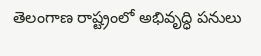తెలంగాణ రాష్ట్రంలో అభివృద్ధి పనులు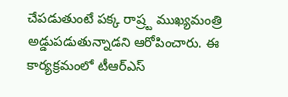చేపడుతుంటే పక్క రాష్ర్ట ముఖ్యమంత్రి అడ్డుపడుతున్నాడని ఆరోపించారు. ఈ కార్యక్రమంలో టీఆర్‌ఎస్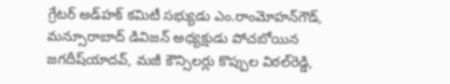గ్రేటర్ అడ్‌హక్ కమిటీ సభ్యుడు ఎం.రాంమోహన్‌గౌడ్, మన్సూరాబాద్ డివిజన్ అధ్యక్షుడు పోచబోయిన జగదీష్‌యాదవ్, మజీ కౌన్సిలర్లు కొప్పుల విఠల్‌రెడ్డి,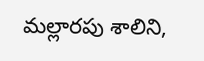మల్లారపు శాలిని,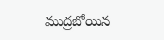ముద్రబోయిన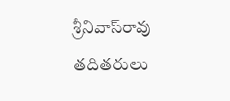శ్రీనివాస్‌రావు తదితరులు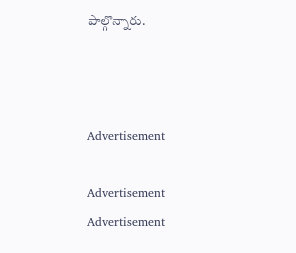పాల్గొన్నారు.



Advertisement

Advertisement
Advertisement